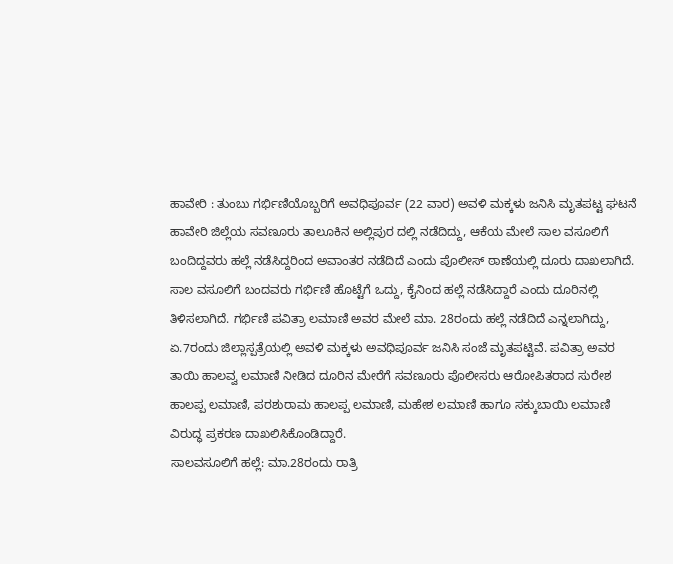ಹಾವೇರಿ : ತುಂಬು ಗರ್ಭಿಣಿಯೊಬ್ಬರಿಗೆ ಅವಧಿಪೂರ್ವ (22 ವಾರ) ಅವಳಿ ಮಕ್ಕಳು ಜನಿಸಿ ಮೃತಪಟ್ಟ ಘಟನೆ ಹಾವೇರಿ ಜಿಲ್ಲೆಯ ಸವಣೂರು ತಾಲೂಕಿನ ಅಲ್ಲಿಪುರ ದಲ್ಲಿ ನಡೆದಿದ್ದು, ಆಕೆಯ ಮೇಲೆ ಸಾಲ ವಸೂಲಿಗೆ ಬಂದಿದ್ದವರು ಹಲ್ಲೆ ನಡೆಸಿದ್ದರಿಂದ ಅವಾಂತರ ನಡೆದಿದೆ ಎಂದು ಪೊಲೀಸ್ ಠಾಣೆಯಲ್ಲಿ ದೂರು ದಾಖಲಾಗಿದೆ.
ಸಾಲ ವಸೂಲಿಗೆ ಬಂದವರು ಗರ್ಭಿಣಿ ಹೊಟ್ಟೆಗೆ ಒದ್ದು, ಕೈನಿಂದ ಹಲ್ಲೆ ನಡೆಸಿದ್ದಾರೆ ಎಂದು ದೂರಿನಲ್ಲಿ ತಿಳಿಸಲಾಗಿದೆ. ಗರ್ಭಿಣಿ ಪವಿತ್ರಾ ಲಮಾಣಿ ಅವರ ಮೇಲೆ ಮಾ. 28ರಂದು ಹಲ್ಲೆ ನಡೆದಿದೆ ಎನ್ನಲಾಗಿದ್ದು, ಏ.7ರಂದು ಜಿಲ್ಲಾಸ್ಪತ್ರೆಯಲ್ಲಿ ಅವಳಿ ಮಕ್ಕಳು ಅವಧಿಪೂರ್ವ ಜನಿಸಿ ಸಂಜೆ ಮೃತಪಟ್ಟಿವೆ. ಪವಿತ್ರಾ ಅವರ ತಾಯಿ ಹಾಲವ್ವ ಲಮಾಣಿ ನೀಡಿದ ದೂರಿನ ಮೇರೆಗೆ ಸವಣೂರು ಪೊಲೀಸರು ಆರೋಪಿತರಾದ ಸುರೇಶ ಹಾಲಪ್ಪ ಲಮಾಣಿ, ಪರಶುರಾಮ ಹಾಲಪ್ಪ ಲಮಾಣಿ, ಮಹೇಶ ಲಮಾಣಿ ಹಾಗೂ ಸಕ್ಕುಬಾಯಿ ಲಮಾಣಿ ವಿರುದ್ಧ ಪ್ರಕರಣ ದಾಖಲಿಸಿಕೊಂಡಿದ್ದಾರೆ.
ಸಾಲವಸೂಲಿಗೆ ಹಲ್ಲೆ: ಮಾ.28ರಂದು ರಾತ್ರಿ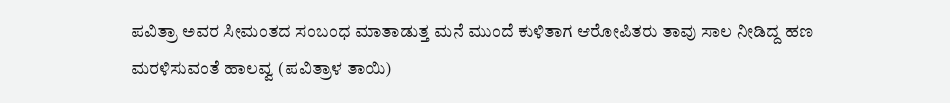ಪವಿತ್ರಾ ಅವರ ಸೀಮಂತದ ಸಂಬಂಧ ಮಾತಾಡುತ್ತ ಮನೆ ಮುಂದೆ ಕುಳಿತಾಗ ಆರೋಪಿತರು ತಾವು ಸಾಲ ನೀಡಿದ್ದ ಹಣ ಮರಳಿಸುವಂತೆ ಹಾಲವ್ವ (ಪವಿತ್ರಾಳ ತಾಯಿ)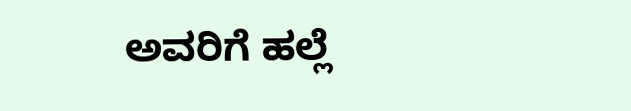ಅವರಿಗೆ ಹಲ್ಲೆ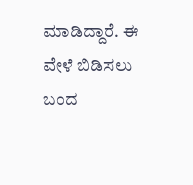ಮಾಡಿದ್ದಾರೆ. ಈ ವೇಳೆ ಬಿಡಿಸಲು ಬಂದ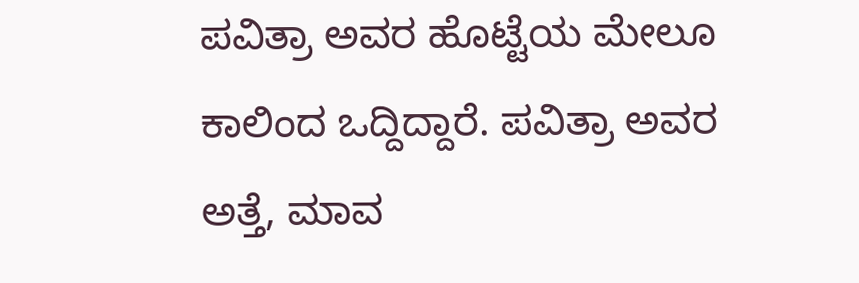ಪವಿತ್ರಾ ಅವರ ಹೊಟ್ಟೆಯ ಮೇಲೂ ಕಾಲಿಂದ ಒದ್ದಿದ್ದಾರೆ. ಪವಿತ್ರಾ ಅವರ ಅತ್ತೆ, ಮಾವ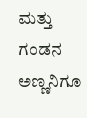ಮತ್ತು ಗಂಡನ ಅಣ್ಣನಿಗೂ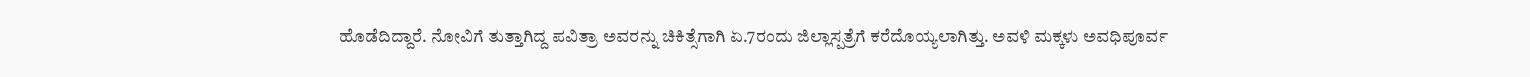ಹೊಡೆದಿದ್ದಾರೆ. ನೋವಿಗೆ ತುತ್ತಾಗಿದ್ದ ಪವಿತ್ರಾ ಅವರನ್ನು ಚಿಕಿತ್ಸೆಗಾಗಿ ಏ.7ರಂದು ಜಿಲ್ಲಾಸ್ಪತ್ರೆಗೆ ಕರೆದೊಯ್ಯಲಾಗಿತ್ತು. ಅವಳಿ ಮಕ್ಕಳು ಅವಧಿಪೂರ್ವ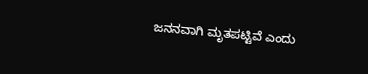ಜನನವಾಗಿ ಮೃತಪಟ್ಟಿವೆ ಎಂದು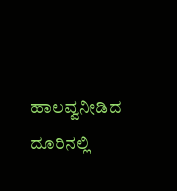ಹಾಲವ್ವನೀಡಿದ ದೂರಿನಲ್ಲಿ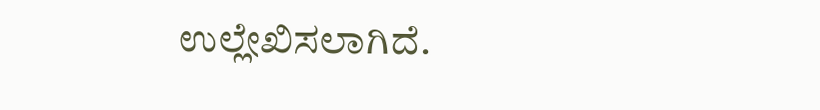ಉಲ್ಲೇಖಿಸಲಾಗಿದೆ.